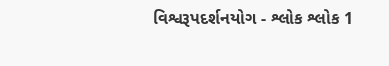વિશ્વરૂપદર્શનયોગ - શ્લોક શ્લોક 1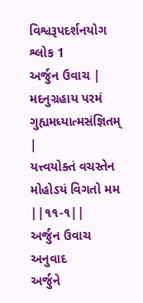વિશ્વરૂપદર્શનયોગ
શ્લોક 1
અર્જુન ઉવાચ |
મદનુગ્રહાય પરમં ગુહ્યમધ્યાત્મસંજ્ઞિતમ્ |
યત્ત્વયોક્તં વચસ્તેન મોહોઽયં વિગતો મમ ||૧૧-૧||
અર્જુન ઉવાચ
અનુવાદ
અર્જુને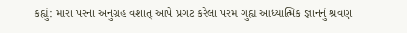કહ્યું: મારા પરના અનુગ્રહ વશાત્ આપે પ્રગટ કરેલા પરમ ગુહ્ય આધ્યાત્મિક જ્ઞાનનું શ્રવણ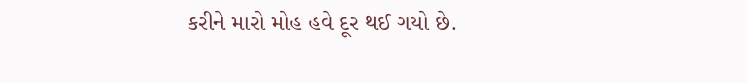કરીને મારો મોહ હવે દૂર થઈ ગયો છે.